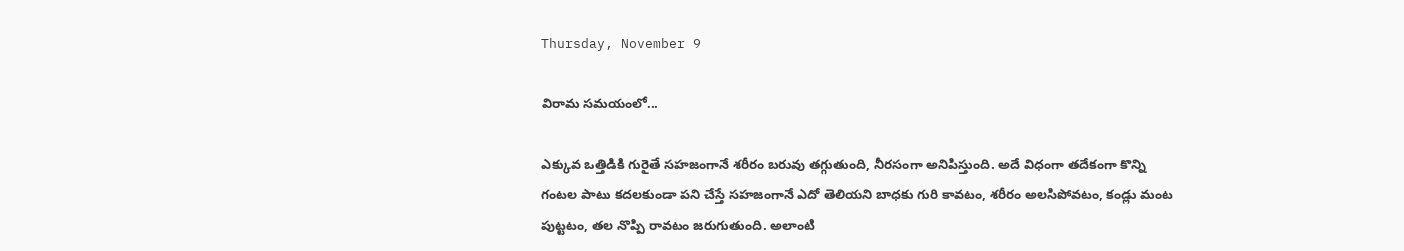Thursday, November 9

విరామ సమయంలో...

ఎక్కువ ఒత్తిడికి గురైతే సహజంగానే శరీరం బరువు తగ్గుతుంది, నీరసంగా అనిపిస్తుంది. అదే విధంగా తదేకంగా కొన్ని గంటల పాటు కదలకుండా పని చేస్తే సహజంగానే ఎదో తెలియని బాధకు గురి కావటం, శరీరం అలసిపోవటం, కండ్లు మంట పుట్టటం, తల నొప్పి రావటం జరుగుతుంది. అలాంటి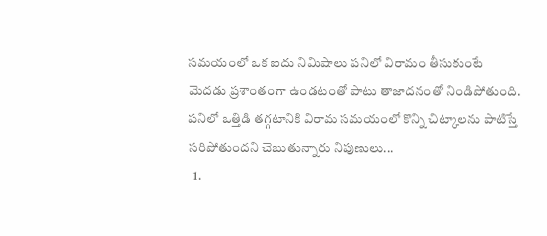సమయంలో ఒక ఐదు నిమిషాలు పనిలో విరామం తీసుకుంటే మెదడు ప్రశాంతంగా ఉండటంతో పాటు తాజాదనంతో నిండిపోతుంది. పనిలో ఒత్తిడి తగ్గటానికి విరామ సమయంలో కొన్ని చిట్కాలను పాటిస్తే సరిపోతుందని చెబుతున్నారు నిపుణులు...
  1.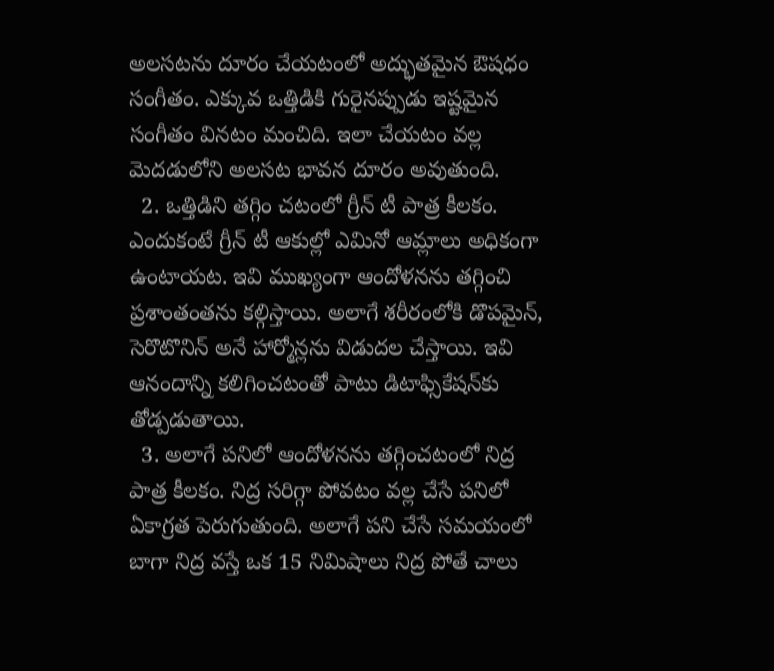అలసటను దూరం చేయటంలో అద్భుతమైన ఔషధం సంగీతం. ఎక్కువ ఒత్తిడికి గురైనప్పుడు ఇష్టమైన సంగీతం వినటం మంచిది. ఇలా చేయటం వల్ల మెదడులోని అలసట భావన దూరం అవుతుంది.
  2. ఒత్తిడిని తగ్గిం చటంలో గ్రీన్‌ టీ పాత్ర కీలకం. ఎందుకంటే గ్రీన్‌ టీ ఆకుల్లో ఎమినో ఆమ్లాలు అధికంగా ఉంటాయట. ఇవి ముఖ్యంగా ఆందోళనను తగ్గించి ప్రశాంతంతను కల్గిస్తాయి. అలాగే శరీరంలోకి డొపమైన్‌, సెరొటొనిన్‌ అనే హార్మోన్లను విడుదల చేస్తాయి. ఇవి ఆనందాన్ని కలిగించటంతో పాటు డిటాఫ్సికేషన్‌కు తోడ్పడుతాయి.
  3. అలాగే పనిలో ఆందోళనను తగ్గించటంలో నిద్ర పాత్ర కీలకం. నిద్ర సరిగ్గా పోవటం వల్ల చేసే పనిలో ఏకాగ్రత పెరుగుతుంది. అలాగే పని చేసే సమయంలో బాగా నిద్ర వస్తే ఒక 15 నిమిషాలు నిద్ర పోతే చాలు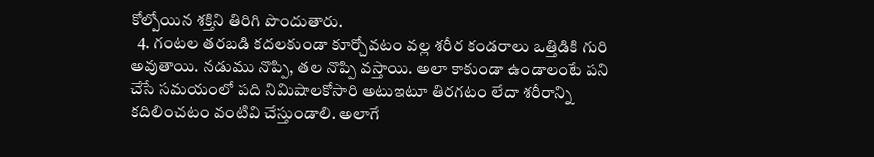కోల్పోయిన శక్తిని తిరిగి పొందుతారు.
  4. గంటల తరబడి కదలకుండా కూర్చోవటం వల్ల శరీర కండరాలు ఒత్తిడికి గురి అవుతాయి. నడుము నొప్పి, తల నొప్పి వస్తాయి. అలా కాకుండా ఉండాలంటే పని చేసే సమయంలో పది నిమిషాలకోసారి అటుఇటూ తిరగటం లేదా శరీరాన్ని కదిలించటం వంటివి చేస్తుండాలి. అలాగే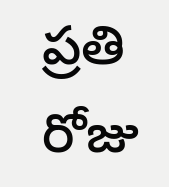ప్రతి రోజు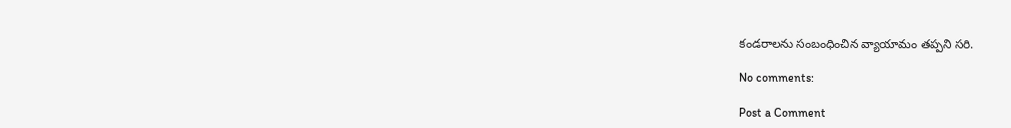కండరాలను సంబంధించిన వ్యాయామం తప్పని సరి.

No comments:

Post a Comment